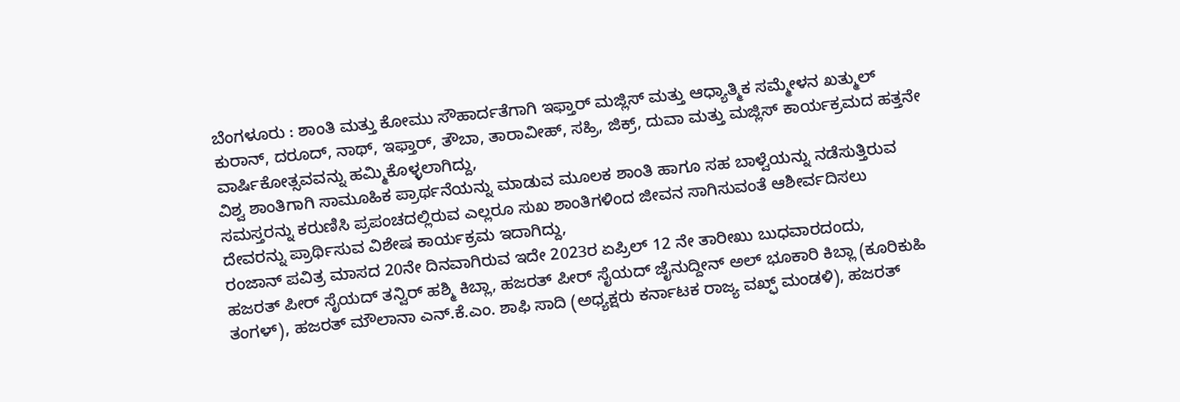ಬೆಂಗಳೂರು : ಶಾಂತಿ ಮತ್ತು ಕೋಮು ಸೌಹಾರ್ದತೆಗಾಗಿ ಇಫ್ತಾರ್ ಮಜ್ಲಿಸ್ ಮತ್ತು ಆಧ್ಯಾತ್ಮಿಕ ಸಮ್ಮೇಳನ ಖತ್ಮುಲ್ ಕುರಾನ್, ದರೂದ್, ನಾಥ್, ಇಫ್ತಾರ್, ತೌಬಾ, ತಾರಾವೀಹ್, ಸಹ್ರಿ, ಜಿಕ್ರ್, ದುವಾ ಮತ್ತು ಮಜ್ಲಿಸ್ ಕಾರ್ಯಕ್ರಮದ ಹತ್ತನೇ ವಾರ್ಷಿಕೋತ್ಸವವನ್ನು ಹಮ್ಮಿಕೊಳ್ಳಲಾಗಿದ್ದು,
ವಿಶ್ವ ಶಾಂತಿಗಾಗಿ ಸಾಮೂಹಿಕ ಪ್ರಾರ್ಥನೆಯನ್ನು ಮಾಡುವ ಮೂಲಕ ಶಾಂತಿ ಹಾಗೂ ಸಹ ಬಾಳ್ವೆಯನ್ನು ನಡೆಸುತ್ತಿರುವ ಸಮಸ್ತರನ್ನು ಕರುಣಿಸಿ ಪ್ರಪಂಚದಲ್ಲಿರುವ ಎಲ್ಲರೂ ಸುಖ ಶಾಂತಿಗಳಿಂದ ಜೀವನ ಸಾಗಿಸುವಂತೆ ಆಶೀರ್ವದಿಸಲು ದೇವರನ್ನು ಪ್ರಾರ್ಥಿಸುವ ವಿಶೇಷ ಕಾರ್ಯಕ್ರಮ ಇದಾಗಿದ್ದು,
ರಂಜಾನ್ ಪವಿತ್ರ ಮಾಸದ 20ನೇ ದಿನವಾಗಿರುವ ಇದೇ 2023ರ ಏಪ್ರಿಲ್ 12 ನೇ ತಾರೀಖು ಬುಧವಾರದಂದು,
ಹಜರತ್ ಪೀರ್ ಸೈಯದ್ ತನ್ವಿರ್ ಹಶ್ಮಿ ಕಿಬ್ಲಾ, ಹಜರತ್ ಪೀರ್ ಸೈಯದ್ ಜೈನುದ್ದೀನ್ ಅಲ್ ಭೂಕಾರಿ ಕಿಬ್ಲಾ (ಕೂರಿಕುಹಿ ತಂಗಳ್), ಹಜರತ್ ಮೌಲಾನಾ ಎನ್.ಕೆ.ಎಂ. ಶಾಫಿ ಸಾದಿ (ಅಧ್ಯಕ್ಷರು ಕರ್ನಾಟಕ ರಾಜ್ಯ ವಖ್ಫ್ ಮಂಡಳಿ), ಹಜರತ್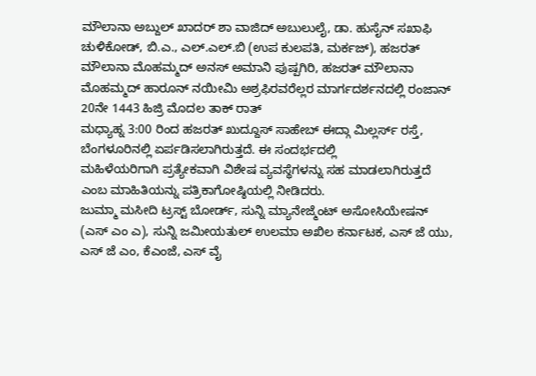ಮೌಲಾನಾ ಅಬ್ದುಲ್ ಖಾದರ್ ಶಾ ವಾಜಿದ್ ಅಬುಲುಲೈ, ಡಾ. ಹುಸೈನ್ ಸಖಾಫಿ ಚುಳಿಕೋಡ್, ಬಿ.ಎ., ಎಲ್.ಎಲ್.ಬಿ (ಉಪ ಕುಲಪತಿ, ಮರ್ಕಜ್), ಹಜರತ್ ಮೌಲಾನಾ ಮೊಹಮ್ಮದ್ ಅನಸ್ ಅಮಾನಿ ಪುಷ್ಪಗಿರಿ, ಹಜರತ್ ಮೌಲಾನಾ ಮೊಹಮ್ಮದ್ ಹಾರೂನ್ ನಯೀಮಿ ಅಶ್ರಫಿರವರೆಲ್ಲರ ಮಾರ್ಗದರ್ಶನದಲ್ಲಿ ರಂಜಾನ್ 20ನೇ 1443 ಹಿಜ್ರಿ ಮೊದಲ ತಾಕ್ ರಾತ್
ಮಧ್ಯಾಹ್ನ 3:00 ರಿಂದ ಹಜರತ್ ಖುದ್ದೂಸ್ ಸಾಹೇಬ್ ಈದ್ಗಾ ಮಿಲ್ಲರ್ಸ್ ರಸ್ತೆ, ಬೆಂಗಳೂರಿನಲ್ಲಿ ಏರ್ಪಡಿಸಲಾಗಿರುತ್ತದೆ. ಈ ಸಂದರ್ಭದಲ್ಲಿ
ಮಹಿಳೆಯರಿಗಾಗಿ ಪ್ರತ್ಯೇಕವಾಗಿ ವಿಶೇಷ ವ್ಯವಸ್ಥೆಗಳನ್ನು ಸಹ ಮಾಡಲಾಗಿರುತ್ತದೆ ಎಂಬ ಮಾಹಿತಿಯನ್ನು ಪತ್ರಿಕಾಗೋಷ್ಠಿಯಲ್ಲಿ ನೀಡಿದರು.
ಜುಮ್ಮಾ ಮಸೀದಿ ಟ್ರಸ್ಟ್ ಬೋರ್ಡ್, ಸುನ್ನಿ ಮ್ಯಾನೇಜ್ಮೆಂಟ್ ಅಸೋಸಿಯೇಷನ್ (ಎಸ್ ಎಂ ಎ), ಸುನ್ನಿ ಜಮೀಯತುಲ್ ಉಲಮಾ ಅಖಿಲ ಕರ್ನಾಟಕ, ಎಸ್ ಜೆ ಯು, ಎಸ್ ಜೆ ಎಂ, ಕೆಎಂಜೆ, ಎಸ್ ವೈ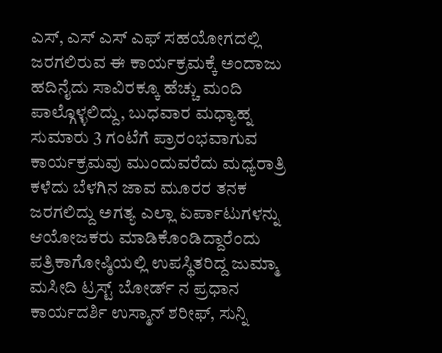ಎಸ್, ಎಸ್ ಎಸ್ ಎಫ್ ಸಹಯೋಗದಲ್ಲಿ ಜರಗಲಿರುವ ಈ ಕಾರ್ಯಕ್ರಮಕ್ಕೆ ಅಂದಾಜು ಹದಿನೈದು ಸಾವಿರಕ್ಕೂ ಹೆಚ್ಚು ಮಂದಿ ಪಾಲ್ಗೊಳ್ಳಲಿದ್ದು, ಬುಧವಾರ ಮಧ್ಯಾಹ್ನ ಸುಮಾರು 3 ಗಂಟೆಗೆ ಪ್ರಾರಂಭವಾಗುವ ಕಾರ್ಯಕ್ರಮವು ಮುಂದುವರೆದು ಮಧ್ಯರಾತ್ರಿ ಕಳೆದು ಬೆಳಗಿನ ಜಾವ ಮೂರರ ತನಕ ಜರಗಲಿದ್ದು ಅಗತ್ಯ ಎಲ್ಲಾ ಏರ್ಪಾಟುಗಳನ್ನು ಆಯೋಜಕರು ಮಾಡಿಕೊಂಡಿದ್ದಾರೆಂದು ಪತ್ರಿಕಾಗೋಷ್ಠಿಯಲ್ಲಿ ಉಪಸ್ಥಿತರಿದ್ದ ಜುಮ್ಮಾ ಮಸೀದಿ ಟ್ರಸ್ಟ್ ಬೋರ್ಡ್ ನ ಪ್ರಧಾನ ಕಾರ್ಯದರ್ಶಿ ಉಸ್ಮಾನ್ ಶರೀಫ್, ಸುನ್ನಿ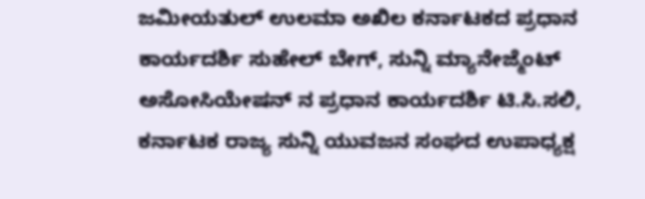ಜಮೀಯತುಲ್ ಉಲಮಾ ಅಖಿಲ ಕರ್ನಾಟಕದ ಪ್ರಧಾನ ಕಾರ್ಯದರ್ಶಿ ಸುಹೇಲ್ ಬೇಗ್, ಸುನ್ನಿ ಮ್ಯಾನೇಜ್ಮೆಂಟ್ ಅಸೋಸಿಯೇಷನ್ ನ ಪ್ರಧಾನ ಕಾರ್ಯದರ್ಶಿ ಟಿ.ಸಿ.ಸಲಿ, ಕರ್ನಾಟಕ ರಾಜ್ಯ ಸುನ್ನಿ ಯುವಜನ ಸಂಘದ ಉಪಾಧ್ಯಕ್ಷ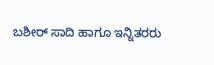ಬಶೀರ್ ಸಾದಿ ಹಾಗೂ ಇನ್ನಿತರರು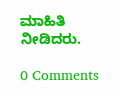ಮಾಹಿತಿ ನೀಡಿದರು.

0 Comments